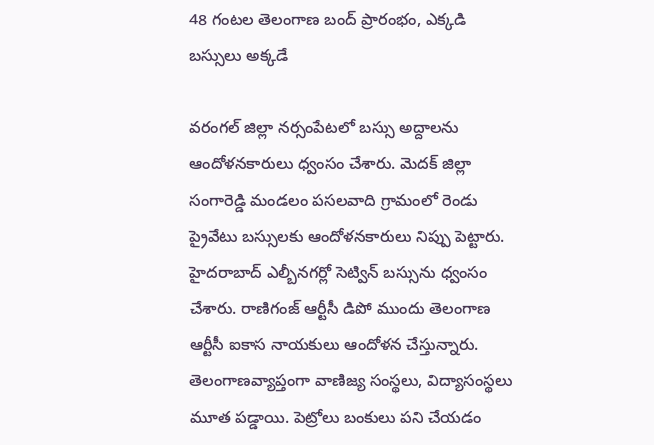48 గంటల తెలంగాణ బంద్ ప్రారంభం, ఎక్కడి బస్సులు అక్కడే

వరంగల్ జిల్లా నర్సంపేటలో బస్సు అద్దాలను ఆందోళనకారులు ధ్వంసం చేశారు. మెదక్ జిల్లా సంగారెడ్డి మండలం పసలవాది గ్రామంలో రెండు ప్రైవేటు బస్సులకు ఆందోళనకారులు నిప్పు పెట్టారు. హైదరాబాద్ ఎల్బీనగర్లో సెట్విన్ బస్సును ధ్వంసం చేశారు. రాణిగంజ్ ఆర్టీసీ డిపో ముందు తెలంగాణ ఆర్టీసీ ఐకాస నాయకులు ఆందోళన చేస్తున్నారు. తెలంగాణవ్యాప్తంగా వాణిజ్య సంస్థలు, విద్యాసంస్థలు మూత పడ్డాయి. పెట్రోలు బంకులు పని చేయడం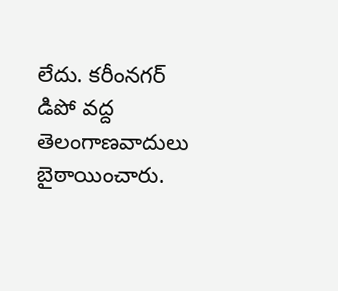లేదు. కరీంనగర్ డిపో వద్ద తెలంగాణవాదులు బైఠాయించారు.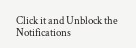Click it and Unblock the Notifications